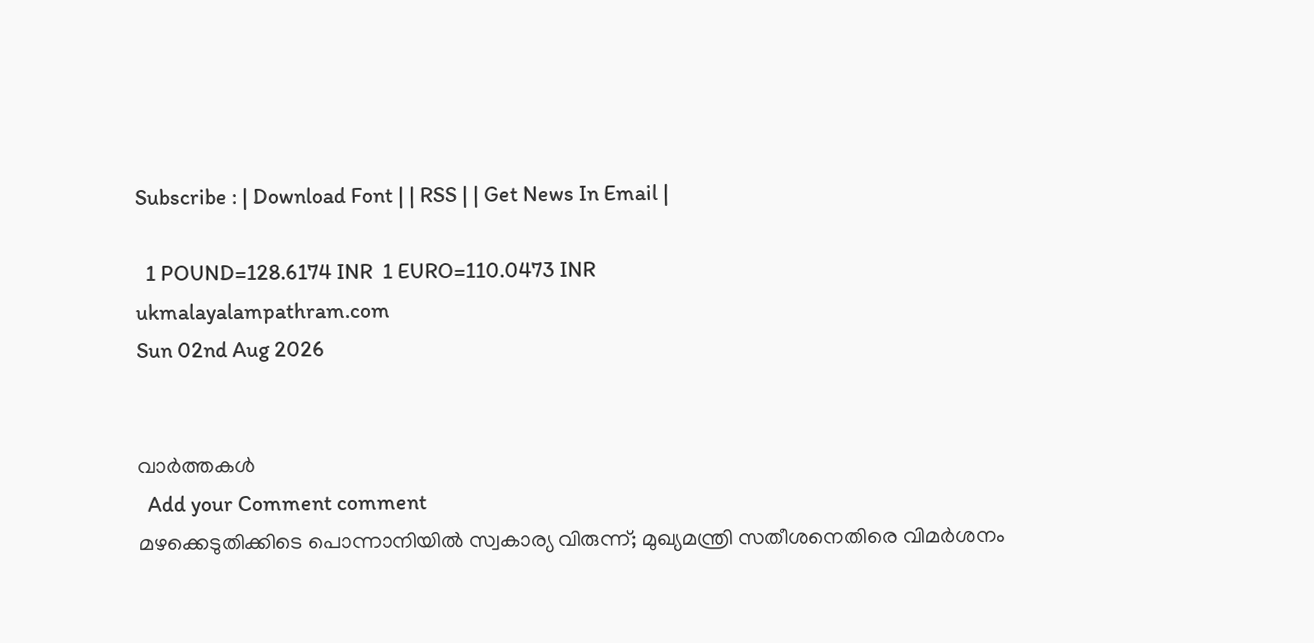Subscribe : | Download Font | | RSS | | Get News In Email |

  1 POUND=128.6174 INR  1 EURO=110.0473 INR
ukmalayalampathram.com
Sun 02nd Aug 2026


വാര്‍ത്തകള്‍
  Add your Comment comment
മഴക്കെടുതിക്കിടെ പൊന്നാനിയില്‍ സ്വകാര്യ വിരുന്ന്; മുഖ്യമന്ത്രി സതീശനെതിരെ വിമര്‍ശനം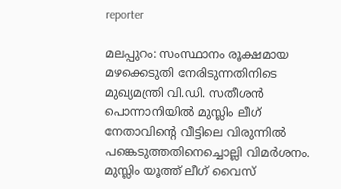reporter

മലപ്പുറം: സംസ്ഥാനം രൂക്ഷമായ മഴക്കെടുതി നേരിടുന്നതിനിടെ മുഖ്യമന്ത്രി വി.ഡി. സതീശന്‍ പൊന്നാനിയില്‍ മുസ്ലിം ലീഗ് നേതാവിന്റെ വീട്ടിലെ വിരുന്നില്‍ പങ്കെടുത്തതിനെച്ചൊല്ലി വിമര്‍ശനം. മുസ്ലിം യൂത്ത് ലീഗ് വൈസ്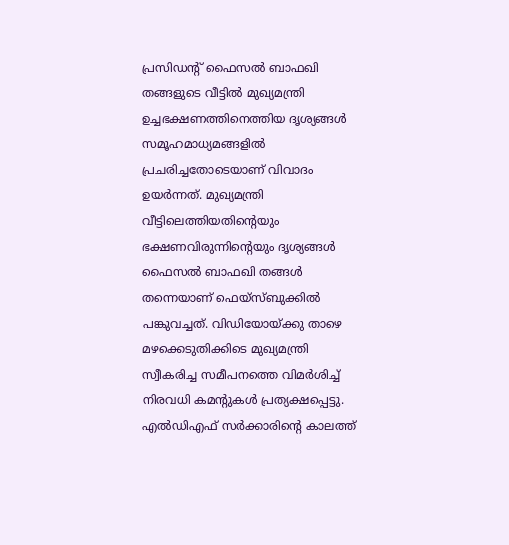പ്രസിഡന്റ് ഫൈസല്‍ ബാഫഖി തങ്ങളുടെ വീട്ടില്‍ മുഖ്യമന്ത്രി ഉച്ചഭക്ഷണത്തിനെത്തിയ ദൃശ്യങ്ങള്‍ സമൂഹമാധ്യമങ്ങളില്‍ പ്രചരിച്ചതോടെയാണ് വിവാദം ഉയര്‍ന്നത്. മുഖ്യമന്ത്രി വീട്ടിലെത്തിയതിന്റെയും ഭക്ഷണവിരുന്നിന്റെയും ദൃശ്യങ്ങള്‍ ഫൈസല്‍ ബാഫഖി തങ്ങള്‍ തന്നെയാണ് ഫെയ്സ്ബുക്കില്‍ പങ്കുവച്ചത്. വിഡിയോയ്ക്കു താഴെ മഴക്കെടുതിക്കിടെ മുഖ്യമന്ത്രി സ്വീകരിച്ച സമീപനത്തെ വിമര്‍ശിച്ച് നിരവധി കമന്റുകള്‍ പ്രത്യക്ഷപ്പെട്ടു. എല്‍ഡിഎഫ് സര്‍ക്കാരിന്റെ കാലത്ത്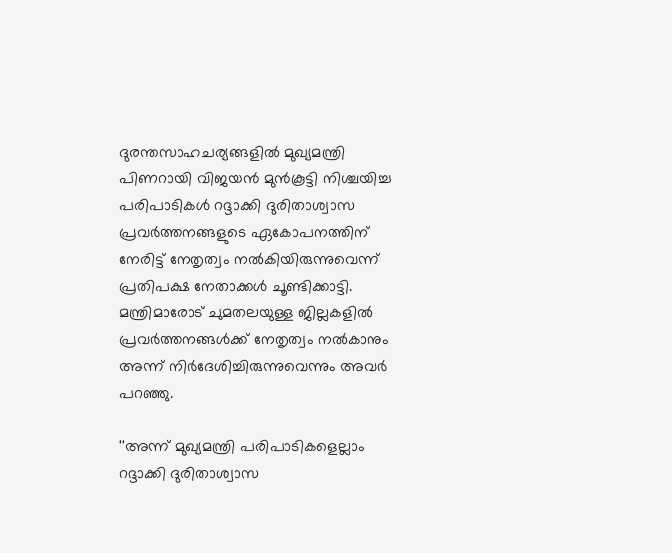ദുരന്തസാഹചര്യങ്ങളില്‍ മുഖ്യമന്ത്രി പിണറായി വിജയന്‍ മുന്‍കൂട്ടി നിശ്ചയിച്ച പരിപാടികള്‍ റദ്ദാക്കി ദുരിതാശ്വാസ പ്രവര്‍ത്തനങ്ങളുടെ ഏകോപനത്തിന് നേരിട്ട് നേതൃത്വം നല്‍കിയിരുന്നുവെന്ന് പ്രതിപക്ഷ നേതാക്കള്‍ ചൂണ്ടിക്കാട്ടി. മന്ത്രിമാരോട് ചുമതലയുള്ള ജില്ലകളില്‍ പ്രവര്‍ത്തനങ്ങള്‍ക്ക് നേതൃത്വം നല്‍കാനും അന്ന് നിര്‍ദേശിച്ചിരുന്നുവെന്നും അവര്‍ പറഞ്ഞു.

''അന്ന് മുഖ്യമന്ത്രി പരിപാടികളെല്ലാം റദ്ദാക്കി ദുരിതാശ്വാസ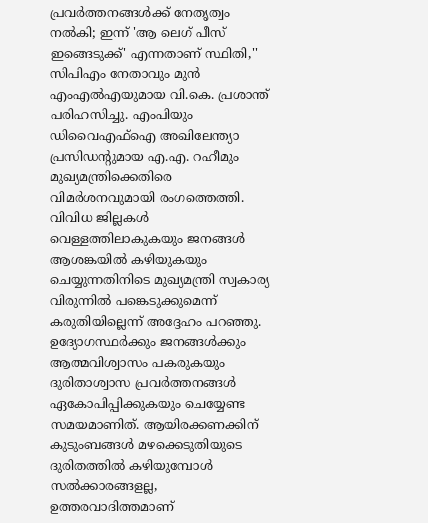പ്രവര്‍ത്തനങ്ങള്‍ക്ക് നേതൃത്വം നല്‍കി; ഇന്ന് 'ആ ലെഗ് പീസ് ഇങ്ങെടുക്ക്' എന്നതാണ് സ്ഥിതി,'' സിപിഎം നേതാവും മുന്‍ എംഎല്‍എയുമായ വി.കെ. പ്രശാന്ത് പരിഹസിച്ചു. എംപിയും ഡിവൈഎഫ്‌ഐ അഖിലേന്ത്യാ പ്രസിഡന്റുമായ എ.എ. റഹീമും മുഖ്യമന്ത്രിക്കെതിരെ വിമര്‍ശനവുമായി രംഗത്തെത്തി. വിവിധ ജില്ലകള്‍ വെള്ളത്തിലാകുകയും ജനങ്ങള്‍ ആശങ്കയില്‍ കഴിയുകയും ചെയ്യുന്നതിനിടെ മുഖ്യമന്ത്രി സ്വകാര്യ വിരുന്നില്‍ പങ്കെടുക്കുമെന്ന് കരുതിയില്ലെന്ന് അദ്ദേഹം പറഞ്ഞു. ഉദ്യോഗസ്ഥര്‍ക്കും ജനങ്ങള്‍ക്കും ആത്മവിശ്വാസം പകരുകയും ദുരിതാശ്വാസ പ്രവര്‍ത്തനങ്ങള്‍ ഏകോപിപ്പിക്കുകയും ചെയ്യേണ്ട സമയമാണിത്. ആയിരക്കണക്കിന് കുടുംബങ്ങള്‍ മഴക്കെടുതിയുടെ ദുരിതത്തില്‍ കഴിയുമ്പോള്‍ സല്‍ക്കാരങ്ങളല്ല, ഉത്തരവാദിത്തമാണ്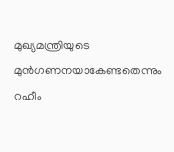മുഖ്യമന്ത്രിയുടെ മുന്‍ഗണനയാകേണ്ടതെന്നും റഹീം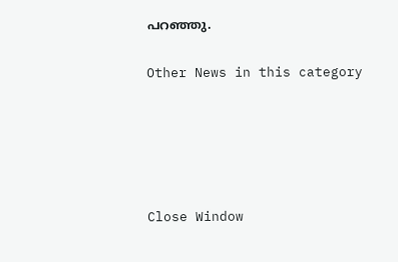പറഞ്ഞു.


Other News in this category








Close Window